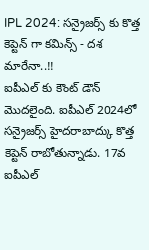IPL 2024: సన్రైజర్స్ కు కొత్త కెప్టెన్ గా కమిన్స్ - దశ మారేనా..!!
ఐపీఎల్ కు కౌంట్ డౌన్ మొదలైంది. ఐపీఎల్ 2024లో సన్రైజర్స్ హైదరాబాద్కు కొత్త కెప్టెన్ రాబోతున్నాడు. 17వ ఐపీఎల్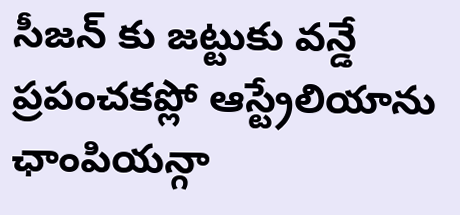సీజన్ కు జట్టుకు వన్డే ప్రపంచకప్లో ఆస్ట్రేలియాను ఛాంపియన్గా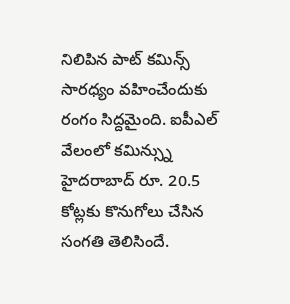నిలిపిన పాట్ కమిన్స్ సారధ్యం వహించేందుకు రంగం సిద్దమైంది. ఐపీఎల్ వేలంలో కమిన్స్ను హైదరాబాద్ రూ. 20.5 కోట్లకు కొనుగోలు చేసిన సంగతి తెలిసిందే.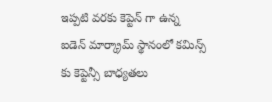ఇప్పటి వరకు కెప్టెన్ గా ఉన్న ఐడెన్ మార్క్రామ్ స్థానంలో కమిన్స్ కు కెప్టెన్సీ బాధ్యతలు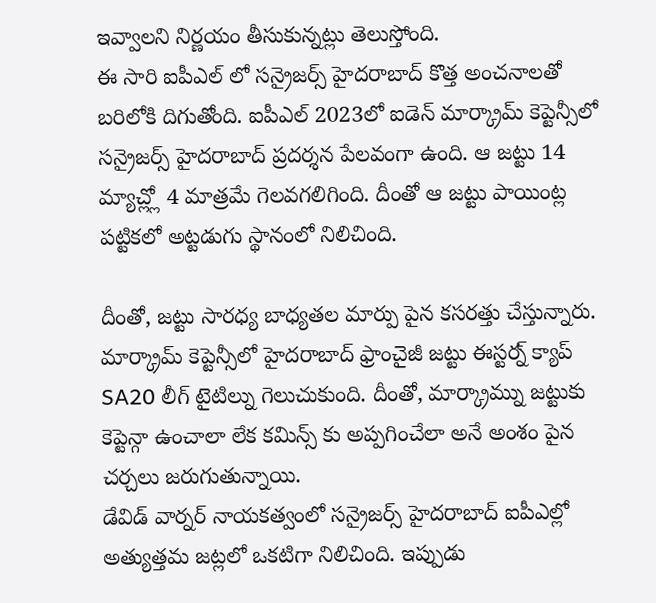ఇవ్వాలని నిర్ణయం తీసుకున్నట్లు తెలుస్తోంది.
ఈ సారి ఐపీఎల్ లో సన్రైజర్స్ హైదరాబాద్ కొత్త అంచనాలతో బరిలోకి దిగుతోంది. ఐపీఎల్ 2023లో ఐడెన్ మార్క్రామ్ కెప్టెన్సీలో సన్రైజర్స్ హైదరాబాద్ ప్రదర్శన పేలవంగా ఉంది. ఆ జట్టు 14 మ్యాచ్ల్లో 4 మాత్రమే గెలవగలిగింది. దీంతో ఆ జట్టు పాయింట్ల పట్టికలో అట్టడుగు స్థానంలో నిలిచింది.

దీంతో, జట్టు సారధ్య బాధ్యతల మార్పు పైన కసరత్తు చేస్తున్నారు. మార్క్రామ్ కెప్టెన్సీలో హైదరాబాద్ ఫ్రాంచైజీ జట్టు ఈస్టర్న్ క్యాప్ SA20 లీగ్ టైటిల్ను గెలుచుకుంది. దీంతో, మార్క్రామ్ను జట్టుకు కెప్టెన్గా ఉంచాలా లేక కమిన్స్ కు అప్పగించేలా అనే అంశం పైన చర్చలు జరుగుతున్నాయి.
డేవిడ్ వార్నర్ నాయకత్వంలో సన్రైజర్స్ హైదరాబాద్ ఐపీఎల్లో అత్యుత్తమ జట్లలో ఒకటిగా నిలిచింది. ఇప్పుడు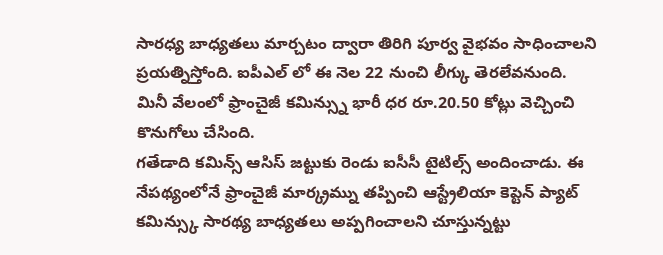సారధ్య బాధ్యతలు మార్చటం ద్వారా తిరిగి పూర్వ వైభవం సాధించాలని ప్రయత్నిస్తోంది. ఐపీఎల్ లో ఈ నెల 22 నుంచి లీగ్కు తెరలేవనుంది. మినీ వేలంలో ఫ్రాంచైజీ కమిన్స్ను భారీ ధర రూ.20.50 కోట్లు వెచ్చించి కొనుగోలు చేసింది.
గతేడాది కమిన్స్ ఆసిస్ జట్టుకు రెండు ఐసీసీ టైటిల్స్ అందించాడు. ఈ నేపథ్యంలోనే ఫ్రాంచైజీ మార్క్రమ్ను తప్పించి ఆస్ట్రేలియా కెప్టెన్ ప్యాట్ కమిన్స్కు సారథ్య బాధ్యతలు అప్పగించాలని చూస్తున్నట్టు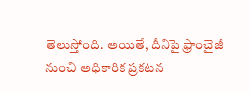తెలుస్తోంది. అయితే, దీనిపై ఫ్రాంచైజీ నుంచి అధికారిక ప్రకటన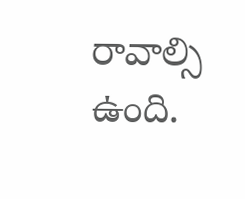రావాల్సి ఉంది.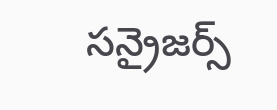సన్రైజర్స్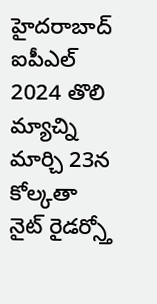హైదరాబాద్ ఐపీఎల్ 2024 తొలి మ్యాచ్ని మార్చి 23న కోల్కతా నైట్ రైడర్స్తో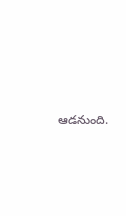ఆడనుంది.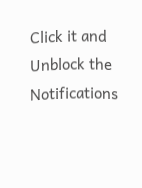Click it and Unblock the Notifications